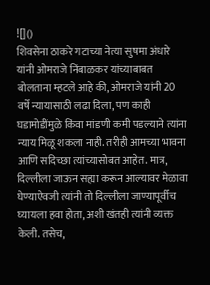![]()
शिवसेना ठाकरे गटाच्या नेत्या सुषमा अंधारे यांनी ओमराजे निंबाळकर यांच्याबाबत बोलताना म्हटले आहे की, ओमराजे यांनी 20 वर्षे न्यायासाठी लढा दिला, पण काही घडामोडींमुळे किंवा मांडणी कमी पडल्याने त्यांना न्याय मिळू शकला नाही. तरीही आमच्या भावना आणि सदिच्छा त्यांच्यासोबत आहेत. मात्र, दिल्लीला जाऊन सह्या करून आल्यावर मेळावा घेण्याऐवजी त्यांनी तो दिल्लीला जाण्यापूर्वीच घ्यायला हवा होता, अशी खंतही त्यांनी व्यक्त केली. तसेच,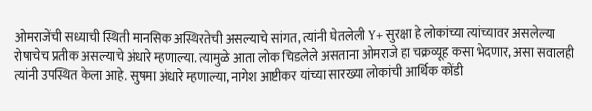ओमराजेंची सध्याची स्थिती मानसिक अस्थिरतेची असल्याचे सांगत, त्यांनी घेतलेली Y+ सुरक्षा हे लोकांच्या त्यांच्यावर असलेल्या रोषाचेच प्रतीक असल्याचे अंधारे म्हणाल्या. त्यामुळे आता लोक चिडलेले असताना ओमराजे हा चक्रव्यूह कसा भेदणार, असा सवालही त्यांनी उपस्थित केला आहे. सुषमा अंधारे म्हणाल्या, नागेश आष्टीकर यांच्या सारख्या लोकांची आर्थिक कोंडी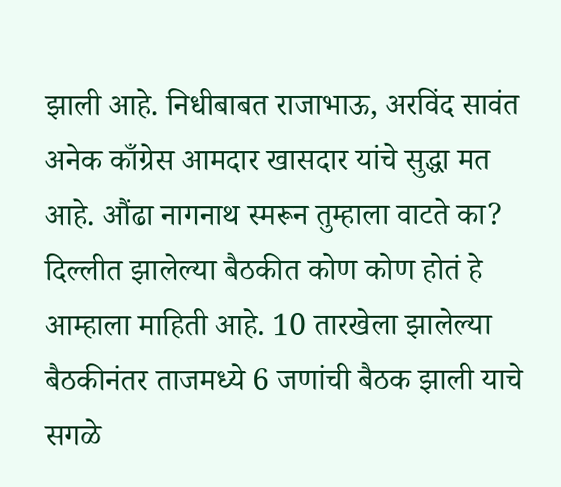झाली आहे. निधीबाबत राजाभाऊ, अरविंद सावंत अनेक काँग्रेस आमदार खासदार यांचे सुद्धा मत आहे. औंढा नागनाथ स्मरून तुम्हाला वाटते का? दिल्लीत झालेल्या बैठकीत कोण कोण होतं हे आम्हाला माहिती आहे. 10 तारखेला झालेल्या बैठकीनंतर ताजमध्ये 6 जणांची बैठक झाली याचे सगळे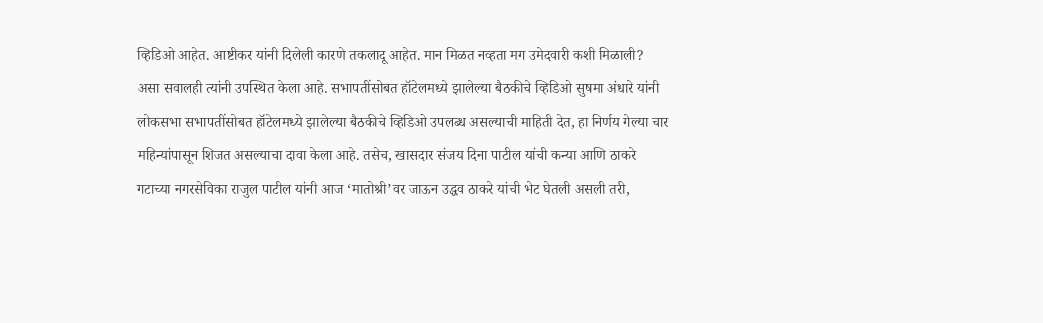व्हिडिओ आहेत. आष्टीकर यांनी दिलेली कारणे तकलादू आहेत. मान मिळत नव्हता मग उमेदवारी कशी मिळाली? असा सवालही त्यांनी उपस्थित केला आहे. सभापतींसोबत हॉटेलमध्ये झालेल्या बैठकीचे व्हिडिओ सुषमा अंधारे यांनी लोकसभा सभापतींसोबत हॉटेलमध्ये झालेल्या बैठकीचे व्हिडिओ उपलब्ध असल्याची माहिती देत, हा निर्णय गेल्या चार महिन्यांपासून शिजत असल्याचा दावा केला आहे. तसेच, खासदार संजय दिना पाटील यांची कन्या आणि ठाकरे गटाच्या नगरसेविका राजुल पाटील यांनी आज ‘मातोश्री’वर जाऊन उद्धव ठाकरे यांची भेट घेतली असली तरी,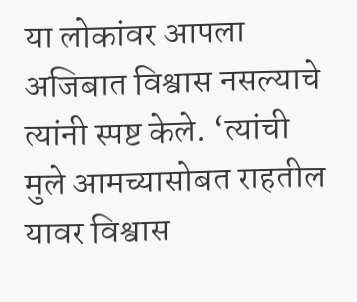या लोकांवर आपला अजिबात विश्वास नसल्याचे त्यांनी स्पष्ट केले. ‘त्यांची मुले आमच्यासोबत राहतील यावर विश्वास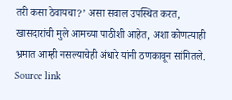तरी कसा ठेवायचा?’ असा सवाल उपस्थित करत, खासदारांची मुले आमच्या पाठीशी आहेत, अशा कोणत्याही भ्रमात आम्ही नसल्याचेही अंधारे यांनी ठणकावून सांगितले.
Source link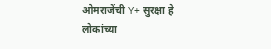ओमराजेंची Y+ सुरक्षा हे लोकांच्या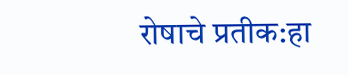रोषाचे प्रतीक:हा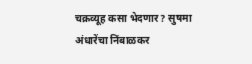चक्रव्यूह कसा भेदणार? सुषमा अंधारेंचा निंबाळकर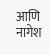आणि नागेश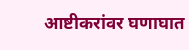आष्टीकरांवर घणाघात